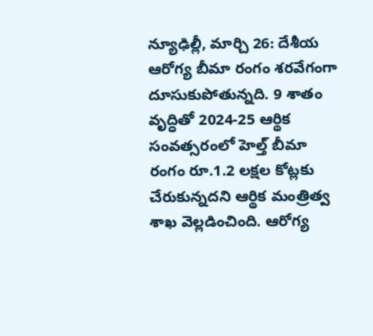న్యూఢిల్లీ, మార్చి 26: దేశీయ ఆరోగ్య బీమా రంగం శరవేగంగా దూసుకుపోతున్నది. 9 శాతం వృద్ధితో 2024-25 ఆర్థిక సంవత్సరంలో హెల్త్ బీమా రంగం రూ.1.2 లక్షల కోట్లకు చేరుకున్నదని ఆర్థిక మంత్రిత్వ శాఖ వెల్లడించింది. ఆరోగ్య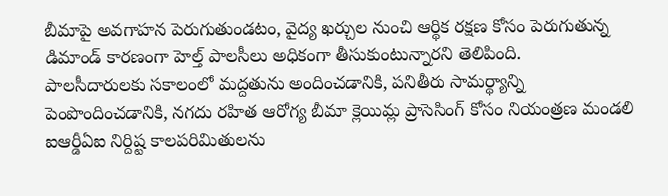బీమాపై అవగాహన పెరుగుతుండటం, వైద్య ఖర్చుల నుంచి ఆర్థిక రక్షణ కోసం పెరుగుతున్న డిమాండ్ కారణంగా హెల్త్ పాలసీలు అధికంగా తీసుకుంటున్నారని తెలిపింది.
పాలసీదారులకు సకాలంలో మద్దతును అందించడానికి, పనితీరు సామర్థ్యాన్ని పెంపొందించడానికి, నగదు రహిత ఆరోగ్య బీమా క్లెయిమ్ల ప్రాసెసింగ్ కోసం నియంత్రణ మండలి ఐఆర్డీఏఐ నిర్దిష్ట కాలపరిమితులను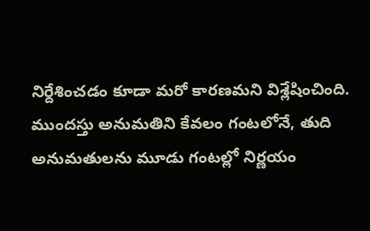నిర్దేశించడం కూడా మరో కారణమని విశ్లేషించింది. ముందస్తు అనుమతిని కేవలం గంటలోనే, తుది అనుమతులను మూడు గంటల్లో నిర్ణయం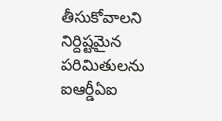తీసుకోవాలని నిర్దిష్టమైన పరిమితులను ఐఆర్డీఏఐ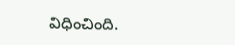విధించింది.